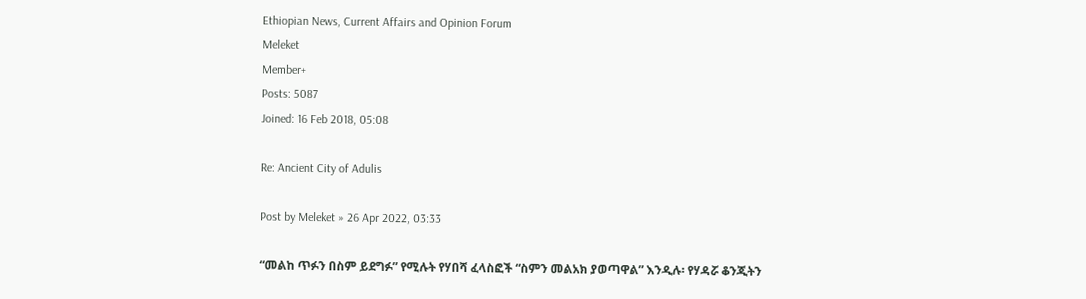Ethiopian News, Current Affairs and Opinion Forum
Meleket
Member+
Posts: 5087
Joined: 16 Feb 2018, 05:08

Re: Ancient City of Adulis

Post by Meleket » 26 Apr 2022, 03:33

“መልከ ጥፉን በስም ይደግፉ” የሚሉት የሃበሻ ፈላስፎች “ስምን መልአክ ያወጣዋል” እንዲሉ፡ የሃዳሯ ቆንጂትን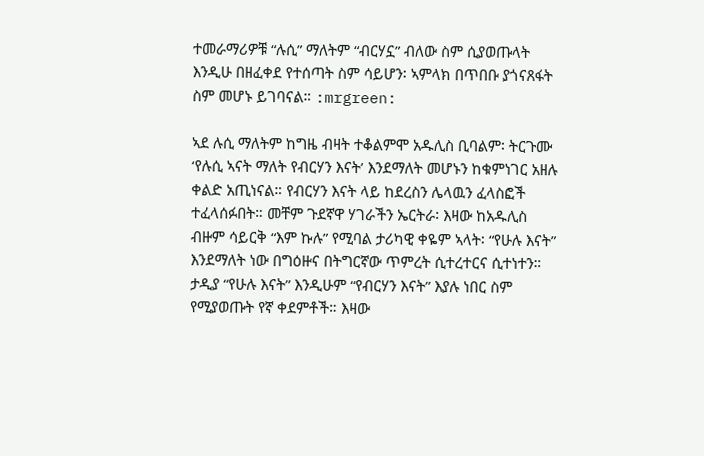ተመራማሪዎቹ “ሉሲ” ማለትም “ብርሃኗ” ብለው ስም ሲያወጡላት እንዲሁ በዘፈቀደ የተሰጣት ስም ሳይሆን፡ ኣምላክ በጥበቡ ያጎናጸፋት ስም መሆኑ ይገባናል። :mrgreen:

ኣደ ሉሲ ማለትም ከግዜ ብዛት ተቆልምሞ አዱሊስ ቢባልም፡ ትርጉሙ ‘የሉሲ ኣናት ማለት የብርሃን እናት’ እንደማለት መሆኑን ከቁምነገር አዘሉ ቀልድ አጢነናል። የብርሃን እናት ላይ ከደረስን ሌላዉን ፈላስፎች ተፈላሰፉበት። መቸም ጉደኛዋ ሃገራችን ኤርትራ፡ እዛው ከአዱሊስ ብዙም ሳይርቅ “እም ኩሉ” የሚባል ታሪካዊ ቀዬም ኣላት፡ “የሁሉ እናት” እንደማለት ነው በግዕዙና በትግርኛው ጥምረት ሲተረተርና ሲተነተን። ታዲያ “የሁሉ እናት” እንዲሁም “የብርሃን እናት” እያሉ ነበር ስም የሚያወጡት የኛ ቀደምቶች። እዛው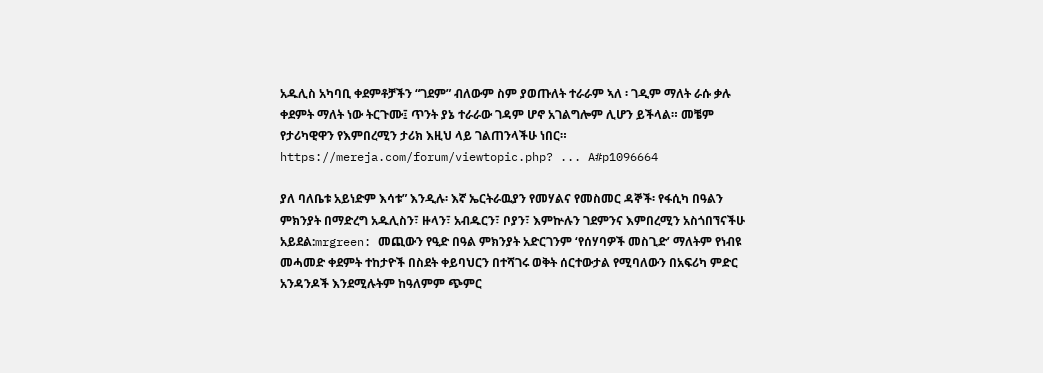አዱሊስ አካባቢ ቀደምቶቻችን “ገደም” ብለውም ስም ያወጡለት ተራራም ኣለ ፡ ገዲም ማለት ራሱ ቃሉ ቀደምት ማለት ነው ትርጉሙ፤ ጥንት ያኔ ተራራው ገዳም ሆኖ አገልግሎም ሊሆን ይችላል። መቼም የታሪካዊዋን የእምበረሚን ታሪክ እዚህ ላይ ገልጠንላችሁ ነበር። https://mereja.com/forum/viewtopic.php? ... A#p1096664

ያለ ባለቤቱ አይነድም እሳቱ” እንዲሉ፡ እኛ ኤርትራዉያን የመሃልና የመስመር ዳኞች፡ የፋሲካ በዓልን ምክንያት በማድረግ አዱሊስን፣ ዙላን፣ አብዱርን፣ ቦያን፣ እምኵሉን ገደምንና እምበረሚን አስጎበኘናችሁ አይደል:mrgreen: መጪውን የዒድ በዓል ምክንያት አድርገንም ‘የሰሃባዎች መስጊድ’ ማለትም የነብዩ መሓመድ ቀደምት ተከታዮች በስደት ቀይባህርን በተሻገሩ ወቅት ሰርተውታል የሚባለውን በአፍሪካ ምድር አንዳንዶች እንደሚሉትም ከዓለምም ጭምር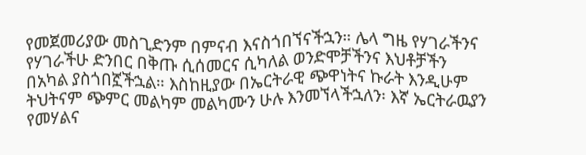የመጀመሪያው መስጊድንም በምናብ እናስጎበኘናችኋን። ሌላ ግዜ የሃገራችንና የሃገራችሁ ድንበር በቅጡ ሲሰመርና ሲካለል ወንድሞቻችንና እህቶቻችን በአካል ያስጎበኟችኋል። እስከዚያው በኤርትራዊ ጭዋነትና ኩራት እንዲሁም ትህትናም ጭምር መልካም መልካሙን ሁሉ እንመኘላችኋለን፡ እኛ ኤርትራዉያን የመሃልና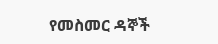የመስመር ዳኞች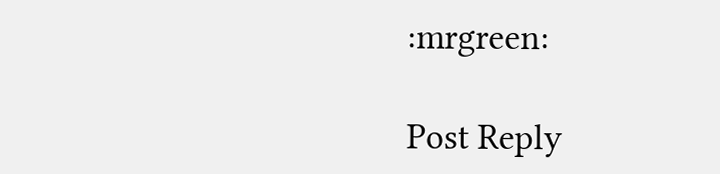:mrgreen:

Post Reply